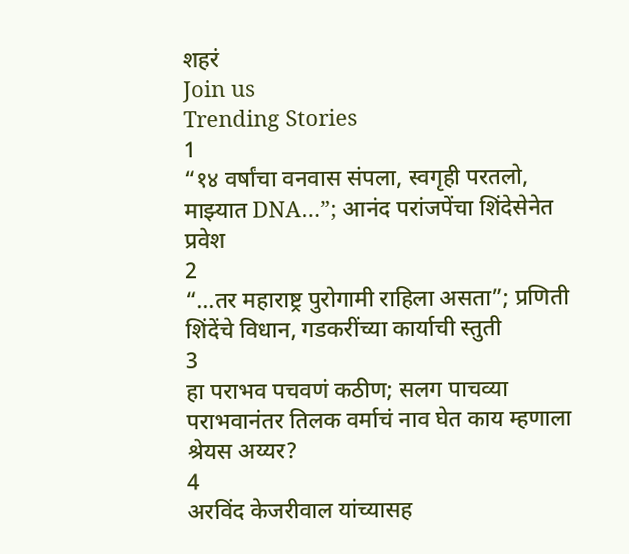शहरं
Join us
Trending Stories
1
“१४ वर्षांचा वनवास संपला, स्वगृही परतलो, माझ्यात DNA…”; आनंद परांजपेंचा शिंदेसेनेत प्रवेश
2
“...तर महाराष्ट्र पुरोगामी राहिला असता”; प्रणिती शिंदेंचे विधान, गडकरींच्या कार्याची स्तुती
3
हा पराभव पचवणं कठीण; सलग पाचव्या पराभवानंतर तिलक वर्माचं नाव घेत काय म्हणाला श्रेयस अय्यर?
4
अरविंद केजरीवाल यांच्यासह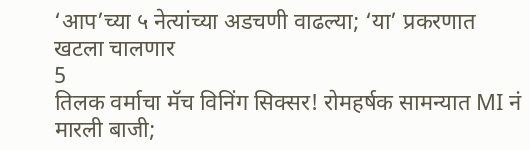‘आप’च्या ५ नेत्यांच्या अडचणी वाढल्या; ‘या’ प्रकरणात खटला चालणार
5
तिलक वर्माचा मॅच विनिंग सिक्सर! रोमहर्षक सामन्यात MI नं मारली बाजी;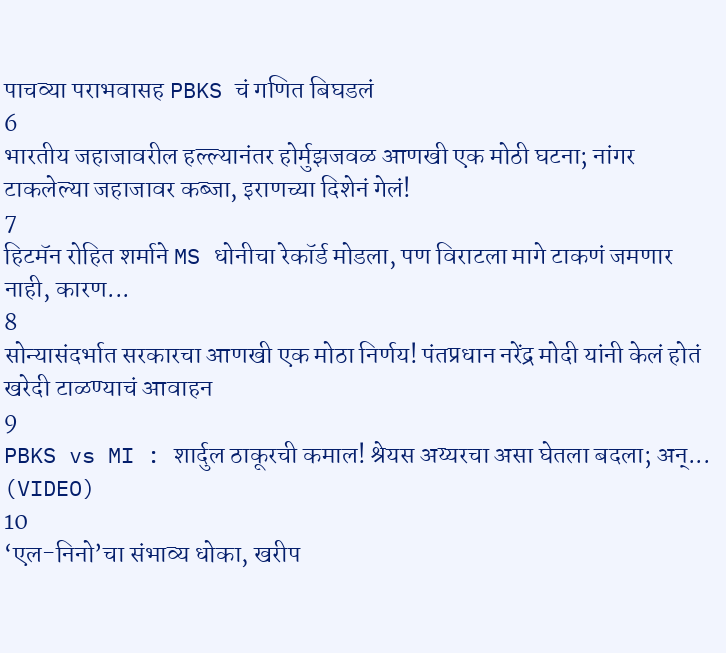पाचव्या पराभवासह PBKS चं गणित बिघडलं
6
भारतीय जहाजावरील हल्ल्यानंतर होर्मुझजवळ आणखी एक मोठी घटना; नांगर टाकलेल्या जहाजावर कब्जा, इराणच्या दिशेनं गेलं!
7
हिटमॅन रोहित शर्माने MS धोनीचा रेकॉर्ड मोडला, पण विराटला मागे टाकणं जमणार नाही, कारण...
8
सोन्यासंदर्भात सरकारचा आणखी एक मोठा निर्णय! पंतप्रधान नरेंद्र मोदी यांनी केलं होतं खरेदी टाळण्याचं आवाहन
9
PBKS vs MI : शार्दुल ठाकूरची कमाल! श्रेयस अय्यरचा असा घेतला बदला; अन्... (VIDEO)
10
‘एल-निनो’चा संभाव्य धोका, खरीप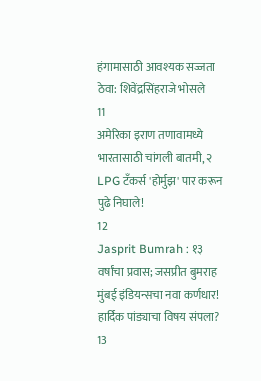हंगामासाठी आवश्यक सज्जता ठेवा: शिवेंद्रसिंहराजे भोसले
11
अमेरिका इराण तणावामध्ये भारतासाठी चांगली बातमी, २ LPG टँकर्स 'होर्मुझ' पार करून पुढे निघाले!
12
Jasprit Bumrah : १३ वर्षांचा प्रवास; जसप्रीत बुमराह मुंबई इंडियन्सचा नवा कर्णधार! हार्दिक पांड्याचा विषय संपला?
13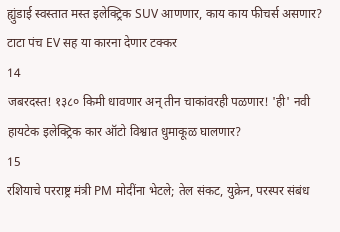ह्युंडाई स्वस्तात मस्त इलेक्ट्रिक SUV आणणार, काय काय फीचर्स असणार? टाटा पंच EV सह या कारना देणार टक्कर
14
जबरदस्त! १३८० किमी धावणार अन् तीन चाकांवरही पळणार! 'ही' नवी हायटेक इलेक्ट्रिक कार ऑटो विश्वात धुमाकूळ घालणार?
15
रशियाचे परराष्ट्र मंत्री PM मोदींना भेटले; तेल संकट, युक्रेन, परस्पर संबंध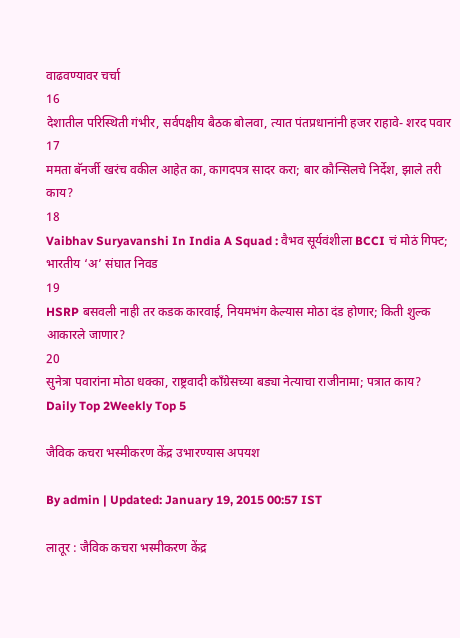वाढवण्यावर चर्चा
16
देशातील परिस्थिती गंभीर, सर्वपक्षीय बैठक बोलवा, त्यात पंतप्रधानांनी हजर राहावे- शरद पवार
17
ममता बॅनर्जी खरंच वकील आहेत का, कागदपत्र सादर करा; बार कौन्सिलचे निर्देश, झाले तरी काय?
18
Vaibhav Suryavanshi In India A Squad : वैभव सूर्यवंशीला BCCI चं मोठं गिफ्ट; भारतीय ‘अ’ संघात निवड
19
HSRP बसवली नाही तर कडक कारवाई, नियमभंग केल्यास मोठा दंड होणार; किती शुल्क आकारले जाणार?
20
सुनेत्रा पवारांना मोठा धक्का, राष्ट्रवादी काँग्रेसच्या बड्या नेत्याचा राजीनामा; पत्रात काय?
Daily Top 2Weekly Top 5

जैविक कचरा भस्मीकरण केंद्र उभारण्यास अपयश

By admin | Updated: January 19, 2015 00:57 IST

लातूर : जैविक कचरा भस्मीकरण केंद्र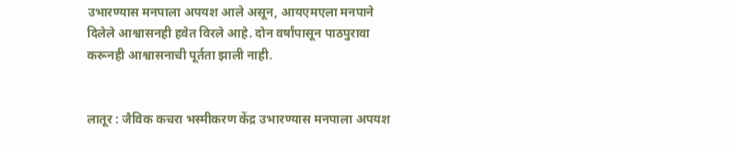उभारण्यास मनपाला अपयश आले असून, आयएमएला मनपाने दिलेले आश्वासनही हवेत विरले आहे. दोन वर्षांपासून पाठपुरावा करूनही आश्वासनाची पूर्तता झाली नाही.


लातूर : जैविक कचरा भस्मीकरण केंद्र उभारण्यास मनपाला अपयश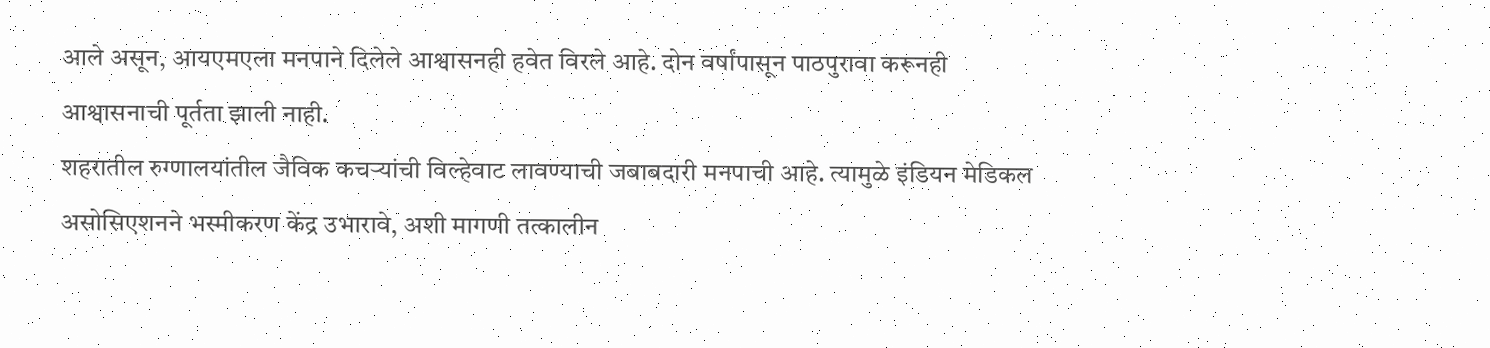आले असून, आयएमएला मनपाने दिलेले आश्वासनही हवेत विरले आहे. दोन वर्षांपासून पाठपुरावा करूनही आश्वासनाची पूर्तता झाली नाही.
शहरातील रुग्णालयांतील जैविक कचऱ्यांची विल्हेवाट लावण्याची जबाबदारी मनपाची आहे. त्यामुळे इंडियन मेडिकल असोसिएशनने भस्मीकरण केंद्र उभारावे, अशी मागणी तत्कालीन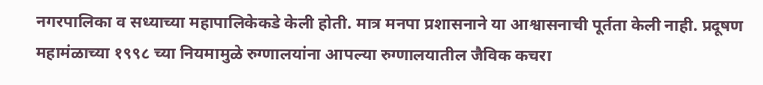नगरपालिका व सध्याच्या महापालिकेकडे केली होती. मात्र मनपा प्रशासनाने या आश्वासनाची पूर्तता केली नाही. प्रदूषण महामंळाच्या १९९८ च्या नियमामुळे रुग्णालयांना आपल्या रुग्णालयातील जैविक कचरा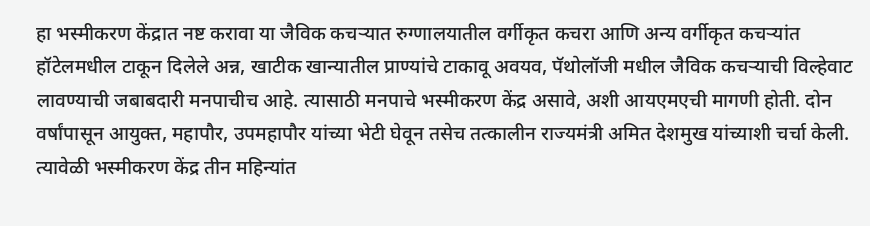हा भस्मीकरण केंद्रात नष्ट करावा या जैविक कचऱ्यात रुग्णालयातील वर्गीकृत कचरा आणि अन्य वर्गीकृत कचऱ्यांत हॉटेलमधील टाकून दिलेले अन्न, खाटीक खान्यातील प्राण्यांचे टाकावू अवयव, पॅथोलॉजी मधील जैविक कचऱ्याची विल्हेवाट लावण्याची जबाबदारी मनपाचीच आहे. त्यासाठी मनपाचे भस्मीकरण केंद्र असावे, अशी आयएमएची मागणी होती. दोन वर्षांपासून आयुक्त, महापौर, उपमहापौर यांच्या भेटी घेवून तसेच तत्कालीन राज्यमंत्री अमित देशमुख यांच्याशी चर्चा केली. त्यावेळी भस्मीकरण केंद्र तीन महिन्यांत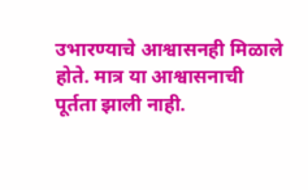उभारण्याचे आश्वासनही मिळाले होते. मात्र या आश्वासनाची पूर्तता झाली नाही.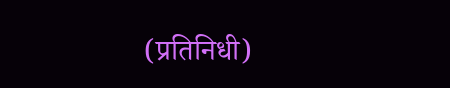(प्रतिनिधी)